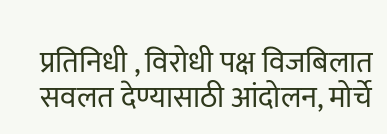प्रतिनिधी , विरोधी पक्ष विजबिलात सवलत देण्यासाठी आंदोलन, मोर्चे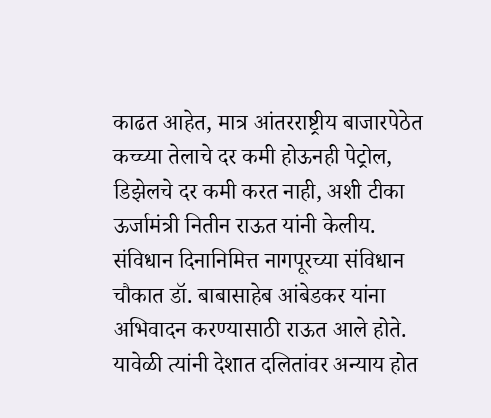काढत आहेत, मात्र आंतरराष्ट्रीय बाजारपेठेत कच्च्या तेलाचे दर कमी होऊनही पेट्रोल, डिझेलचे दर कमी करत नाही, अशी टीका ऊर्जामंत्री नितीन राऊत यांनी केलीय. संविधान दिनानिमित्त नागपूरच्या संविधान चौकात डॉ. बाबासाहेब आंबेडकर यांना अभिवादन करण्यासाठी राऊत आले होते. यावेळी त्यांनी देशात दलितांवर अन्याय होत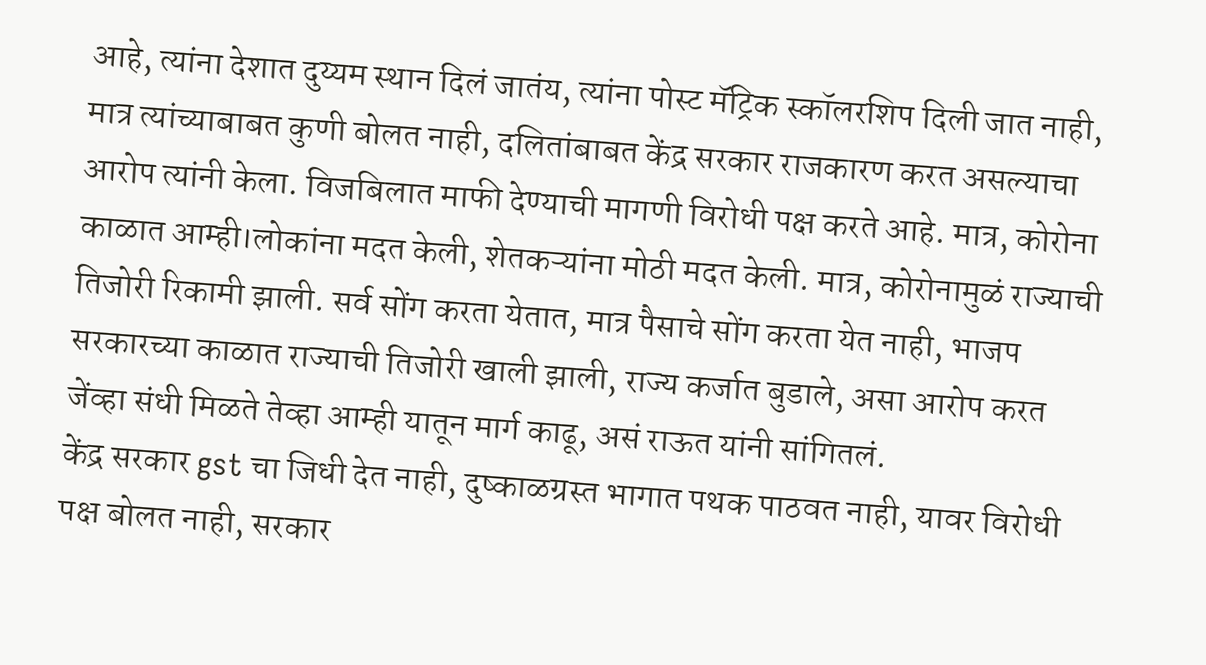आहे, त्यांना देशात दुय्यम स्थान दिलं जातंय, त्यांना पोस्ट मॅट्रिक स्कॉलरशिप दिली जात नाही, मात्र त्यांच्याबाबत कुणी बोलत नाही, दलितांबाबत केंद्र सरकार राजकारण करत असल्याचा आरोप त्यांनी केला. विजबिलात माफी देण्याची मागणी विरोधी पक्ष करते आहे. मात्र, कोरोना काळात आम्ही।लोकांना मदत केली, शेतकऱ्यांना मोठी मदत केली. मात्र, कोरोनामुळं राज्याची तिजोरी रिकामी झाली. सर्व सोंग करता येतात, मात्र पैसाचे सोंग करता येत नाही, भाजप सरकारच्या काळात राज्याची तिजोरी खाली झाली, राज्य कर्जात बुडाले, असा आरोप करत जेंव्हा संधी मिळते तेव्हा आम्ही यातून मार्ग काढू, असं राऊत यांनी सांगितलं.
केंद्र सरकार gst चा जिधी देत नाही, दुष्काळग्रस्त भागात पथक पाठवत नाही, यावर विरोधी पक्ष बोलत नाही, सरकार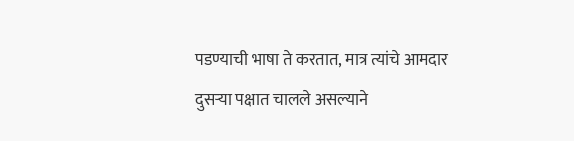पडण्याची भाषा ते करतात, मात्र त्यांचे आमदार दुसऱ्या पक्षात चालले असल्याने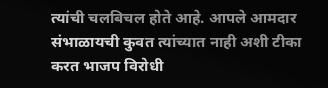त्यांची चलबिचल होते आहे. आपले आमदार संभाळायची कुवत त्यांच्यात नाही अशी टीका करत भाजप विरोधी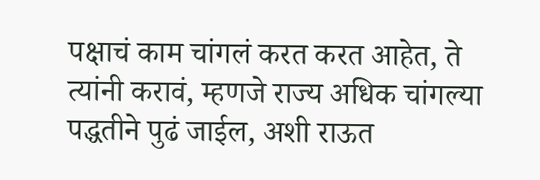पक्षाचं काम चांगलं करत करत आहेत, ते त्यांनी करावं, म्हणजे राज्य अधिक चांगल्या पद्धतीने पुढं जाईल, अशी राऊत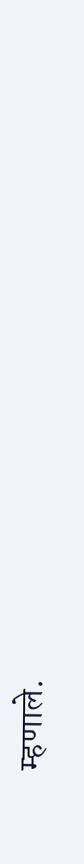म्हणाले.